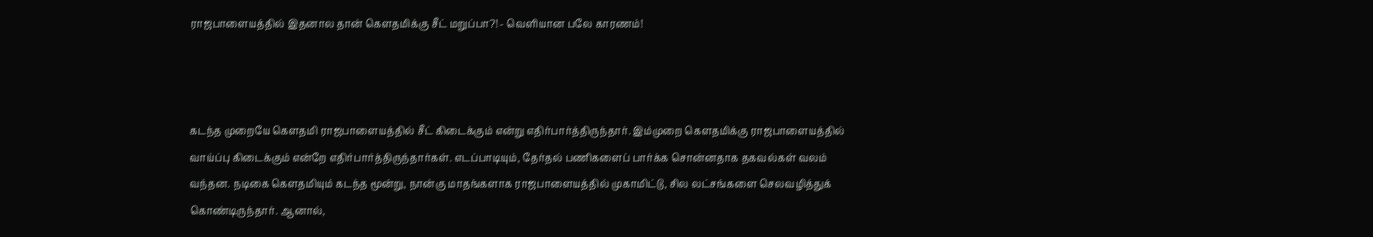ராஜபாளையத்தில் இதனால தான் கெளதமிக்கு சீட் மறுப்பா?! - வெளியான பலே காரணம்!



கடந்த முறையே கெளதமி ராஜபாளையத்தில் சீட் கிடைக்கும் என்று எதிர்பார்த்திருந்தார். இம்முறை கெளதமிக்கு ராஜபாளையத்தில் வாய்ப்பு கிடைக்கும் என்றே எதிர்பார்த்திருந்தார்கள். எடப்பாடியும், தேர்தல் பணிகளைப் பார்க்க சொன்னதாக தகவல்கள் வலம் வந்தன. நடிகை கெளதமியும் கடந்த மூன்று, நான்கு மாதங்களாக ராஜபாளையத்தில் முகாமிட்டு, சில லட்சங்களை செலவழித்துக் கொண்டிருந்தார். ஆனால்,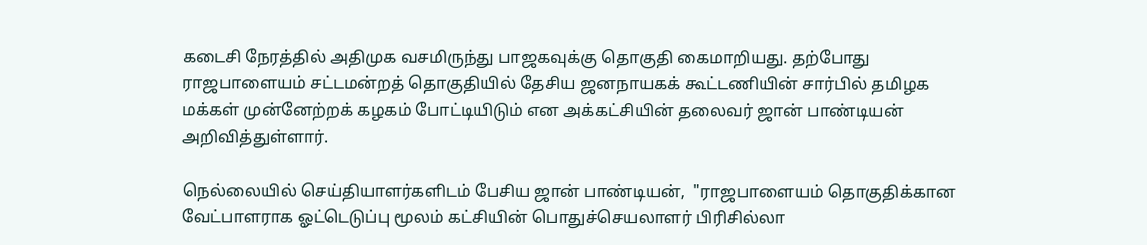கடைசி நேரத்தில் அதிமுக வசமிருந்து பாஜகவுக்கு தொகுதி கைமாறியது. தற்போது ராஜபாளையம் சட்டமன்றத் தொகுதியில் தேசிய ஜனநாயகக் கூட்டணியின் சார்பில் தமிழக மக்கள் முன்னேற்றக் கழகம் போட்டியிடும் என அக்கட்சியின் தலைவர் ஜான் பாண்டியன் அறிவித்துள்ளார்.

நெல்லையில் செய்தியாளர்களிடம் பேசிய ஜான் பாண்டியன்,  "ராஜபாளையம் தொகுதிக்கான வேட்பாளராக ஓட்டெடுப்பு மூலம் கட்சியின் பொதுச்செயலாளர் பிரிசில்லா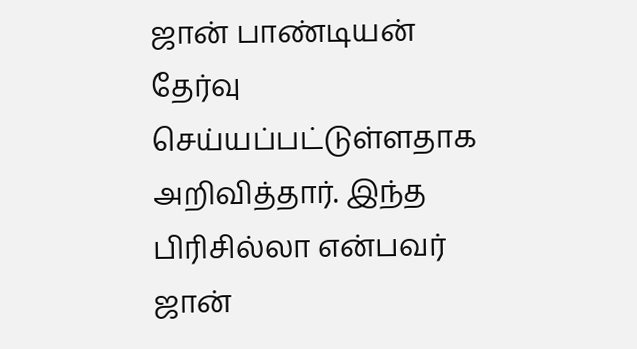ஜான் பாண்டியன் தேர்வு செய்யப்பட்டுள்ளதாக அறிவித்தார். இந்த பிரிசில்லா என்பவர் ஜான்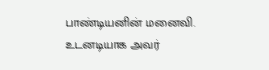பாண்டியனின் மனைவி. உடனடியாக அவர்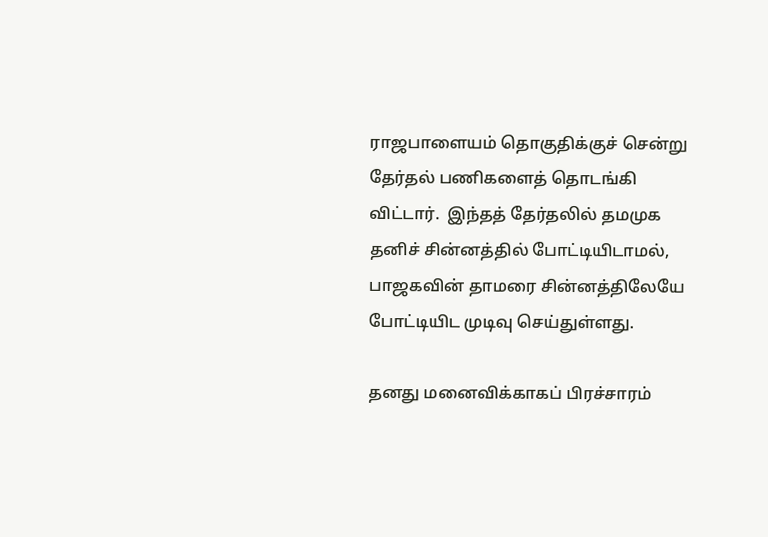ராஜபாளையம் தொகுதிக்குச் சென்று தேர்தல் பணிகளைத் தொடங்கி விட்டார்.  இந்தத் தேர்தலில் தமமுக தனிச் சின்னத்தில் போட்டியிடாமல், பாஜகவின் தாமரை சின்னத்திலேயே போட்டியிட முடிவு செய்துள்ளது.

தனது மனைவிக்காகப் பிரச்சாரம்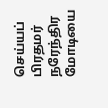செய்யப் பிரதமர் நரேந்திர மோடியை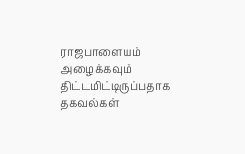ராஜபாளையம் அழைக்கவும் திட்டமிட்டிருப்பதாக தகவல்கள்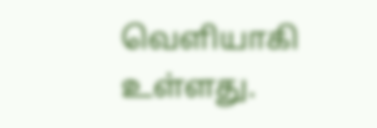வெளியாகி உள்ளது.